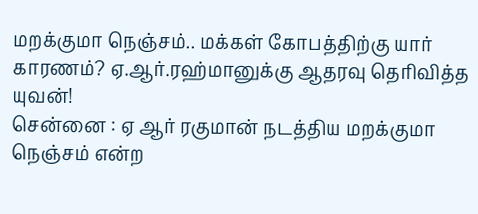மறக்குமா நெஞ்சம்.. மக்கள் கோபத்திற்கு யார் காரணம்? ஏ.ஆர்.ரஹ்மானுக்கு ஆதரவு தெரிவித்த யுவன்!
சென்னை : ஏ ஆர் ரகுமான் நடத்திய மறக்குமா நெஞ்சம் என்ற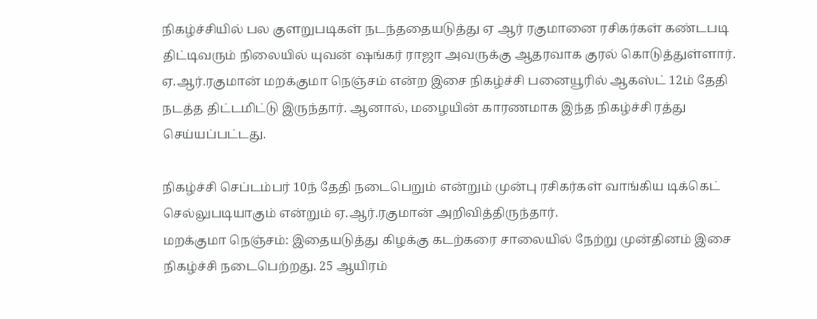நிகழ்ச்சியில் பல குளறுபடிகள் நடந்ததையடுத்து ஏ ஆர் ரகுமானை ரசிகர்கள் கண்டபடி திட்டிவரும் நிலையில் யுவன் ஷங்கர் ராஜா அவருக்கு ஆதரவாக குரல் கொடுத்துள்ளார்.
ஏ.ஆர்.ரகுமான் மறக்குமா நெஞ்சம் என்ற இசை நிகழ்ச்சி பனையூரில் ஆகஸ்ட் 12ம் தேதி நடத்த திட்டமிட்டு இருந்தார். ஆனால், மழையின் காரணமாக இந்த நிகழ்ச்சி ரத்து செய்யப்பட்டது.

நிகழ்ச்சி செப்டம்பர் 10ந் தேதி நடைபெறும் என்றும் முன்பு ரசிகர்கள் வாங்கிய டிக்கெட் செல்லுபடியாகும் என்றும் ஏ.ஆர்.ரகுமான் அறிவித்திருந்தார்.
மறக்குமா நெஞ்சம்: இதையடுத்து கிழக்கு கடற்கரை சாலையில் நேற்று முன்தினம் இசை நிகழ்ச்சி நடைபெற்றது. 25 ஆயிரம்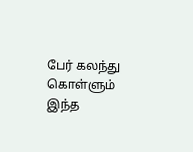பேர் கலந்து கொள்ளும் இந்த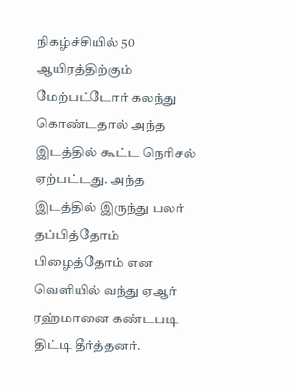நிகழ்ச்சியில் 50 ஆயிரத்திற்கும் மேற்பட்டோர் கலந்து கொண்டதால் அந்த இடத்தில் கூட்ட நெரிசல் ஏற்பட்டது. அந்த இடத்தில் இருந்து பலர் தப்பித்தோம் பிழைத்தோம் என வெளியில் வந்து ஏஆர் ரஹ்மானை கண்டபடி திட்டி தீர்த்தனர்.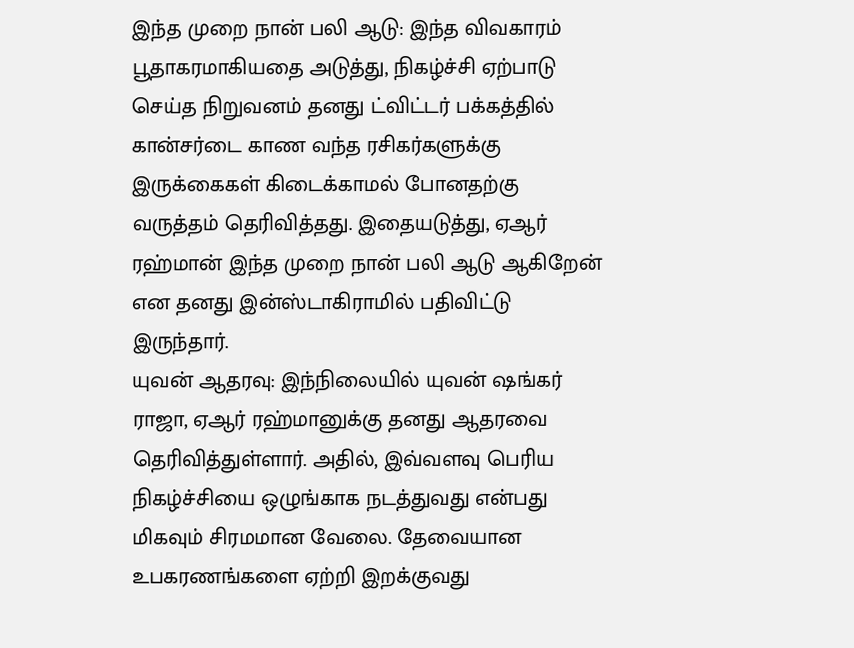இந்த முறை நான் பலி ஆடு: இந்த விவகாரம் பூதாகரமாகியதை அடுத்து, நிகழ்ச்சி ஏற்பாடு செய்த நிறுவனம் தனது ட்விட்டர் பக்கத்தில் கான்சர்டை காண வந்த ரசிகர்களுக்கு இருக்கைகள் கிடைக்காமல் போனதற்கு வருத்தம் தெரிவித்தது. இதையடுத்து, ஏஆர் ரஹ்மான் இந்த முறை நான் பலி ஆடு ஆகிறேன் என தனது இன்ஸ்டாகிராமில் பதிவிட்டு இருந்தார்.
யுவன் ஆதரவு: இந்நிலையில் யுவன் ஷங்கர் ராஜா, ஏஆர் ரஹ்மானுக்கு தனது ஆதரவை தெரிவித்துள்ளார். அதில், இவ்வளவு பெரிய நிகழ்ச்சியை ஒழுங்காக நடத்துவது என்பது மிகவும் சிரமமான வேலை. தேவையான உபகரணங்களை ஏற்றி இறக்குவது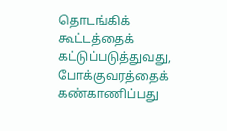தொடங்கிக் கூட்டத்தைக் கட்டுப்படுத்துவது, போக்குவரத்தைக் கண்காணிப்பது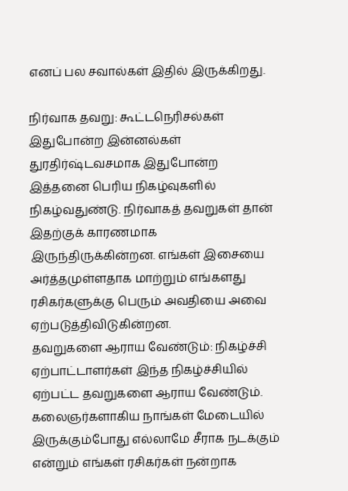எனப் பல சவால்கள் இதில் இருக்கிறது.

நிர்வாக தவறு: கூட்டநெரிசல்கள் இதுபோன்ற இன்னல்கள் துரதிர்ஷ்டவசமாக இதுபோன்ற இத்தனை பெரிய நிகழ்வுகளில் நிகழ்வதுண்டு. நிர்வாகத் தவறுகள் தான் இதற்குக் காரணமாக இருந்திருக்கின்றன. எங்கள் இசையை அர்த்தமுள்ளதாக மாற்றும் எங்களது ரசிகர்களுக்கு பெரும் அவதியை அவை ஏற்படுத்திவிடுகின்றன.
தவறுகளை ஆராய வேண்டும்: நிகழ்ச்சி ஏற்பாட்டாளர்கள் இந்த நிகழ்ச்சியில் ஏற்பட்ட தவறுகளை ஆராய வேண்டும். கலைஞர்களாகிய நாங்கள் மேடையில் இருக்கும்போது எல்லாமே சீராக நடக்கும் என்றும் எங்கள் ரசிகர்கள் நன்றாக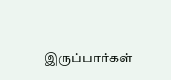இருப்பார்கள்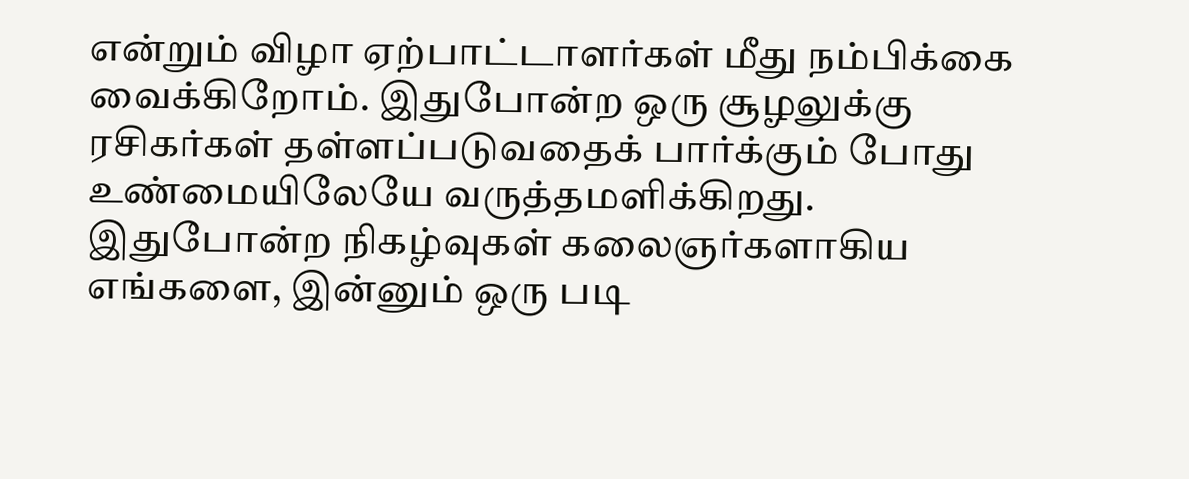என்றும் விழா ஏற்பாட்டாளர்கள் மீது நம்பிக்கை வைக்கிறோம். இதுபோன்ற ஒரு சூழலுக்கு ரசிகர்கள் தள்ளப்படுவதைக் பார்க்கும் போது உண்மையிலேயே வருத்தமளிக்கிறது. இதுபோன்ற நிகழ்வுகள் கலைஞர்களாகிய எங்களை, இன்னும் ஒரு படி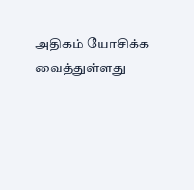அதிகம் யோசிக்க வைத்துள்ளது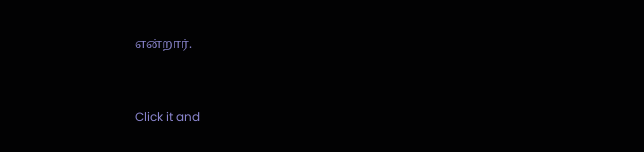என்றார்.


Click it and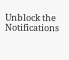Unblock the Notifications